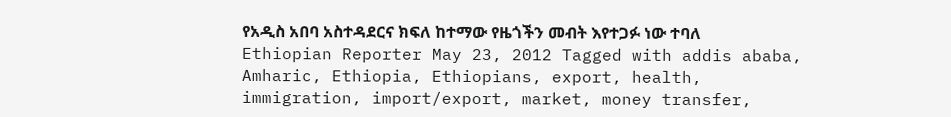የአዲስ አበባ አስተዳደርና ክፍለ ከተማው የዜጎችን መብት እየተጋፉ ነው ተባለ Ethiopian Reporter May 23, 2012 Tagged with addis ababa, Amharic, Ethiopia, Ethiopians, export, health, immigration, import/export, market, money transfer,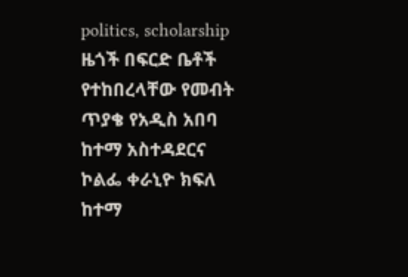politics, scholarship ዜጎች በፍርድ ቤቶች የተከበረላቸው የመብት ጥያቄ የአዲስ አበባ ከተማ አስተዳደርና ኮልፌ ቀራኒዮ ክፍለ ከተማ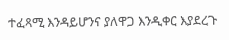ተፈጻሚ እንዳይሆንና ያለዋጋ እንዲቀር እያደረጉ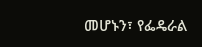መሆኑን፣ የፌዴራል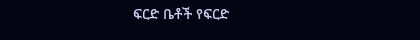ፍርድ ቤቶች የፍርድ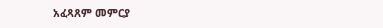አፈጻጸም መምርያ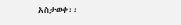አስታወቀ፡፡